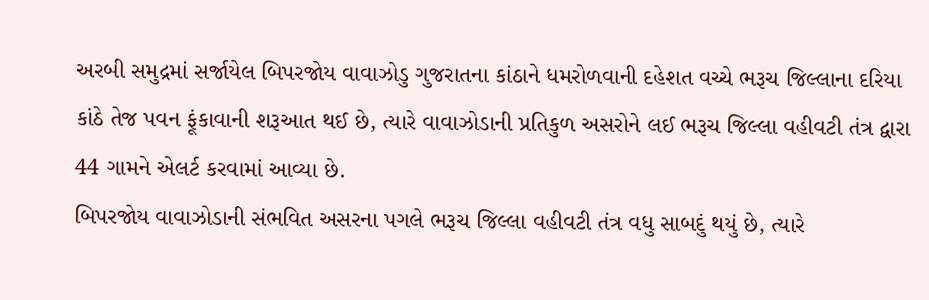અરબી સમુદ્રમાં સર્જાયેલ બિપરજોય વાવાઝોડુ ગુજરાતના કાંઠાને ધમરોળવાની દહેશત વચ્ચે ભરૂચ જિલ્લાના દરિયા કાંઠે તેજ પવન ફૂંકાવાની શરૂઆત થઈ છે, ત્યારે વાવાઝોડાની પ્રતિકુળ અસરોને લઈ ભરૂચ જિલ્લા વહીવટી તંત્ર દ્વારા 44 ગામને એલર્ટ કરવામાં આવ્યા છે.
બિપરજોય વાવાઝોડાની સંભવિત અસરના પગલે ભરૂચ જિલ્લા વહીવટી તંત્ર વધુ સાબદું થયું છે, ત્યારે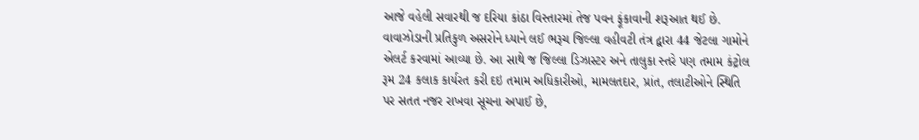આજે વહેલી સવારથી જ દરિયા કાંઠા વિસ્તારમાં તેજ પવન ફૂંકાવાની શરૂઆત થઈ છે. વાવાઝોડાની પ્રતિકુળ અસરોને ધ્યાને લઈ ભરૂચ જિલ્લા વહીવટી તંત્ર દ્વારા 44 જેટલા ગામોને એલર્ટ કરવામાં આવ્યા છે. આ સાથે જ જિલ્લા ડિઝાસ્ટર અને તાલુકા સ્તરે પણ તમામ કંટ્રોલ રૂમ 24 કલાક કાર્યરત કરી દઇ તમામ અધિકારીઓ, મામલતદાર, પ્રાંત, તલાટીઓને સ્થિતિ પર સતત નજર રાખવા સૂચના અપાઈ છે,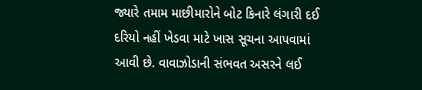જ્યારે તમામ માછીમારોને બોટ કિનારે લંગારી દઈ દરિયો નહીં ખેડવા માટે ખાસ સૂચના આપવામાં આવી છે. વાવાઝોડાની સંભવત અસરને લઈ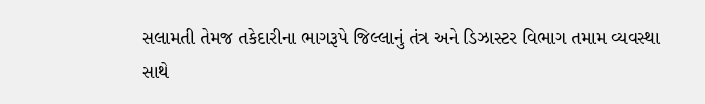સલામતી તેમજ તકેદારીના ભાગરૂપે જિલ્લાનું તંત્ર અને ડિઝાસ્ટર વિભાગ તમામ વ્યવસ્થા સાથે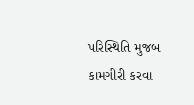પરિસ્થિતિ મુજબ કામગીરી કરવા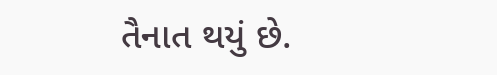તૈનાત થયું છે.